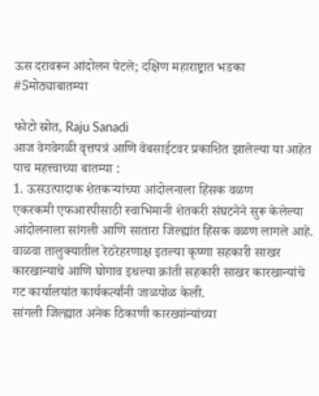ऊस दरावरून आंदोलन पेटले; दक्षिण महाराष्ट्रात भडका #5मोठ्याबातम्या

फोटो स्रोत, Raju Sanadi
आज वेगवेगळी वृत्तपत्रं आणि वेबसाईटवर प्रकाशित झालेल्या या आहेत पाच महत्त्वाच्या बातम्या :
1. ऊसउत्पादाक शेतकऱ्यांच्या आंदोलनाला हिंसक वळण
एकरकमी एफआरपीसाठी स्वाभिमानी शेतकरी संघटनेने सुरू केलेल्या आंदोलनाला सांगली आणि सातारा जिल्ह्यांत हिंसक वळण लागले आहे.
वाळवा तालुक्यातील रेठरेहरणाक्ष इतल्या कृष्णा सहकारी साखर कारखान्याचे आणि घोगाव इथल्या क्रांती सहकारी साखर कारखान्यांचे गट कार्यालयांत कार्यकर्त्यांनी जाळपोळ केली.
सांगली जिल्ह्यात अनेक ठिकाणी कारख्यांन्यांच्या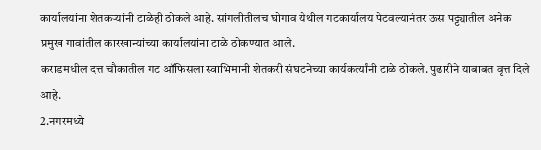कार्यालयांना शेतकऱ्यांनी टाळेही ठोकले आहे. सांगलीतीलच घोगाव येथील गटकार्यालय पेटवल्यानंतर ऊस पट्ट्यातील अनेक प्रमुख गावांतील कारखान्यांच्या कार्यालयांना टाळे ठोकण्यात आले.
कराडमधील दत्त चौकातील गट ऑफिसला स्वाभिमानी शेतकरी संघटनेच्या कार्यकर्त्यांनी टाळे ठोकले. पुढारीने याबाबत वृत्त दिले आहे.
2.नगरमध्ये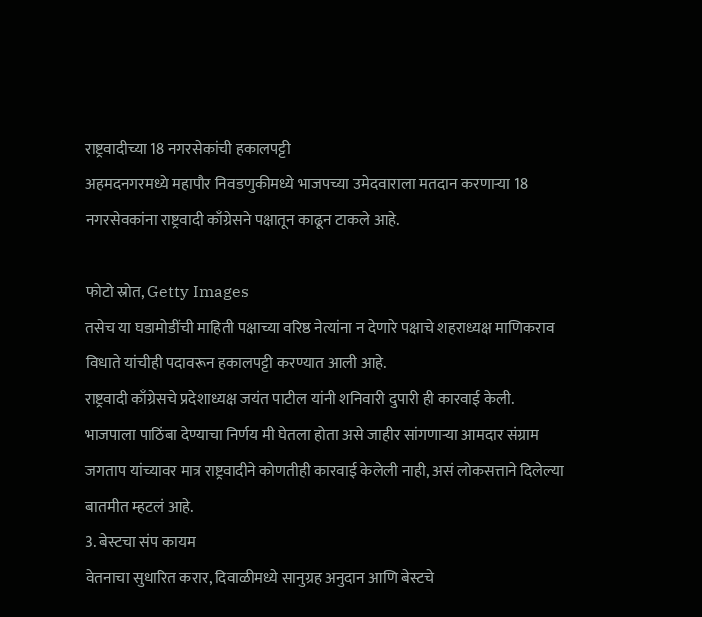राष्ट्रवादीच्या 18 नगरसेकांची हकालपट्टी
अहमदनगरमध्ये महापौर निवडणुकीमध्ये भाजपच्या उमेदवाराला मतदान करणाऱ्या 18 नगरसेवकांना राष्ट्रवादी काँग्रेसने पक्षातून काढून टाकले आहे.

फोटो स्रोत, Getty Images
तसेच या घडामोडींची माहिती पक्षाच्या वरिष्ठ नेत्यांना न देणारे पक्षाचे शहराध्यक्ष माणिकराव विधाते यांचीही पदावरून हकालपट्टी करण्यात आली आहे.
राष्ट्रवादी काँग्रेसचे प्रदेशाध्यक्ष जयंत पाटील यांनी शनिवारी दुपारी ही कारवाई केली.
भाजपाला पाठिंबा देण्याचा निर्णय मी घेतला होता असे जाहीर सांगणाऱ्या आमदार संग्राम जगताप यांच्यावर मात्र राष्ट्रवादीने कोणतीही कारवाई केलेली नाही, असं लोकसत्ताने दिलेल्या बातमीत म्हटलं आहे.
3. बेस्टचा संप कायम
वेतनाचा सुधारित करार, दिवाळीमध्ये सानुग्रह अनुदान आणि बेस्टचे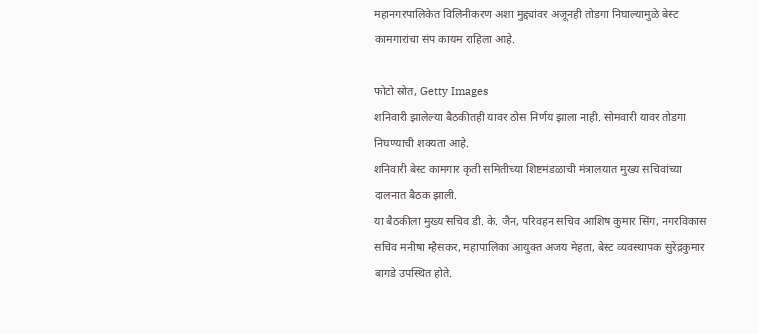महानगरपालिकेत विलिनीकरण अशा मुद्द्यांवर अजूनही तोडगा निघाल्यामुळे बेस्ट कामगारांचा संप कायम राहिला आहे.

फोटो स्रोत, Getty Images
शनिवारी झालेल्या बैठकीतही यावर ठोस निर्णय झाला नाही. सोमवारी यावर तोडगा निघण्याची शक्यता आहे.
शनिवारी बेस्ट कामगार कृती समितीच्या शिष्टमंडळाची मंत्रालयात मुख्य सचिवांच्या दालनात बैठक झाली.
या बैठकीला मुख्य सचिव डी. के. जैन, परिवहन सचिव आशिष कुमार सिंग, नगरविकास सचिव मनीषा म्हैसकर, महापालिका आयुक्त अजय मेहता, बेस्ट व्यवस्थापक सुरेंद्रकुमार बागडे उपस्थित होते.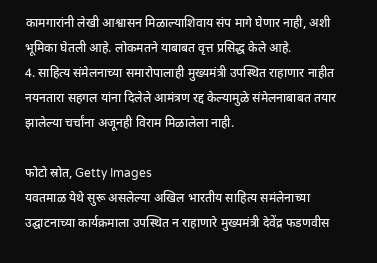कामगारांनी लेखी आश्वासन मिळाल्याशिवाय संप मागे घेणार नाही, अशी भूमिका घेतली आहे. लोकमतने याबाबत वृत्त प्रसिद्ध केले आहे.
4. साहित्य संमेलनाच्या समारोपालाही मुख्यमंत्री उपस्थित राहाणार नाहीत
नयनतारा सहगल यांना दिलेले आमंत्रण रद्द केल्यामुळे संमेलनाबाबत तयार झालेल्या चर्चांना अजूनही विराम मिळालेला नाही.

फोटो स्रोत, Getty Images
यवतमाळ येथे सुरू असलेल्या अखिल भारतीय साहित्य समंलेनाच्या उद्घाटनाच्या कार्यक्रमाला उपस्थित न राहाणारे मुख्यमंत्री देवेंद्र फडणवीस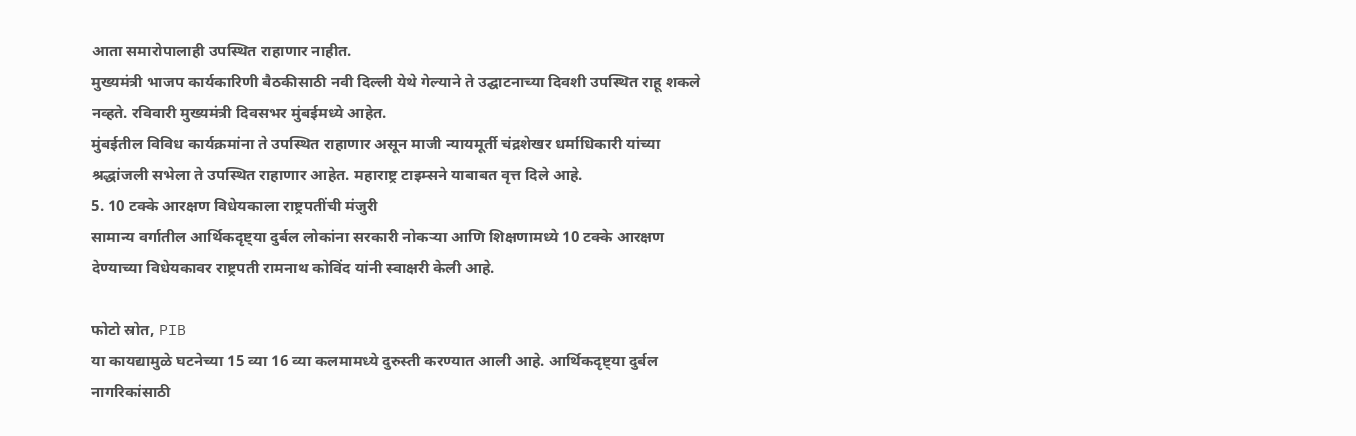आता समारोपालाही उपस्थित राहाणार नाहीत.
मुख्यमंत्री भाजप कार्यकारिणी बैठकीसाठी नवी दिल्ली येथे गेल्याने ते उद्घाटनाच्या दिवशी उपस्थित राहू शकले नव्हते. रविवारी मुख्यमंत्री दिवसभर मुंबईमध्ये आहेत.
मुंबईतील विविध कार्यक्रमांना ते उपस्थित राहाणार असून माजी न्यायमूर्ती चंद्रशेखर धर्माधिकारी यांच्या श्रद्धांजली सभेला ते उपस्थित राहाणार आहेत. महाराष्ट्र टाइम्सने याबाबत वृत्त दिले आहे.
5. 10 टक्के आरक्षण विधेयकाला राष्ट्रपतींची मंजुरी
सामान्य वर्गातील आर्थिकदृष्ट्या दुर्बल लोकांना सरकारी नोकऱ्या आणि शिक्षणामध्ये 10 टक्के आरक्षण देण्याच्या विधेयकावर राष्ट्रपती रामनाथ कोविंद यांनी स्वाक्षरी केली आहे.

फोटो स्रोत, PIB
या कायद्यामुळे घटनेच्या 15 व्या 16 व्या कलमामध्ये दुरुस्ती करण्यात आली आहे. आर्थिकदृष्ट्या दुर्बल नागरिकांसाठी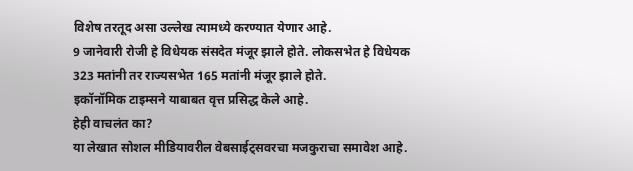विशेष तरतूद असा उल्लेख त्यामध्ये करण्यात येणार आहे.
9 जानेवारी रोजी हे विधेयक संसदेत मंजूर झाले होते. लोकसभेत हे विधेयक 323 मतांनी तर राज्यसभेत 165 मतांनी मंजूर झाले होते.
इकॉनॉमिक टाइम्सने याबाबत वृत्त प्रसिद्ध केले आहे.
हेही वाचलंत का?
या लेखात सोशल मीडियावरील वेबसाईट्सवरचा मजकुराचा समावेश आहे.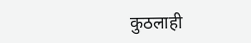कुठलाही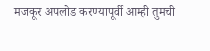मजकूर अपलोड करण्यापूर्वी आम्ही तुमची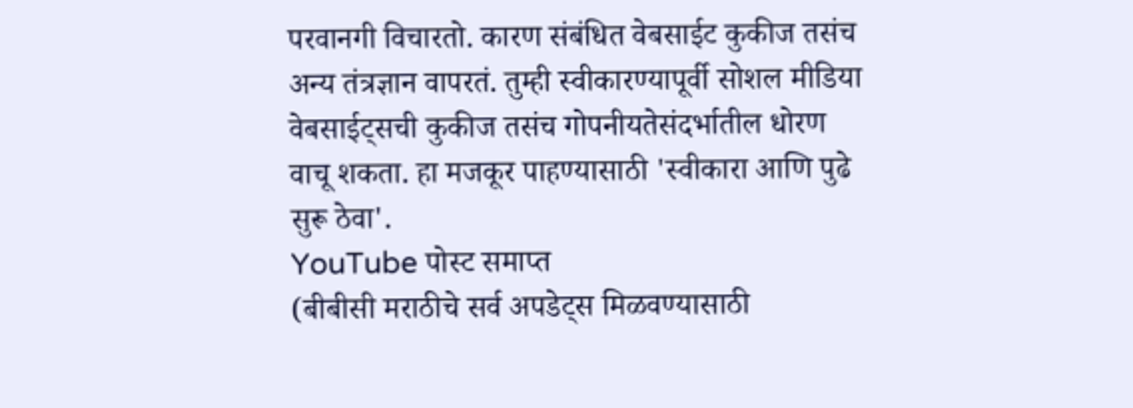परवानगी विचारतो. कारण संबंधित वेबसाईट कुकीज तसंच अन्य तंत्रज्ञान वापरतं. तुम्ही स्वीकारण्यापूर्वी सोशल मीडिया वेबसाईट्सची कुकीज तसंच गोपनीयतेसंदर्भातील धोरण वाचू शकता. हा मजकूर पाहण्यासाठी 'स्वीकारा आणि पुढे सुरू ठेवा'.
YouTube पोस्ट समाप्त
(बीबीसी मराठीचे सर्व अपडेट्स मिळवण्यासाठी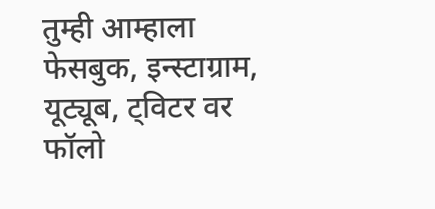तुम्ही आम्हाला फेसबुक, इन्स्टाग्राम, यूट्यूब, ट्विटर वर फॉलो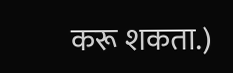करू शकता.)